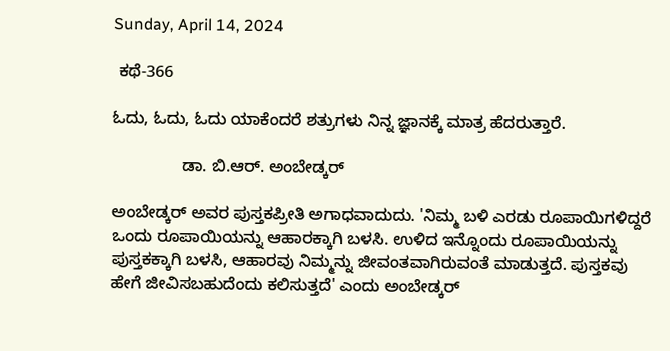Sunday, April 14, 2024

 ಕಥೆ-366

ಓದು, ಓದು, ಓದು ಯಾಕೆಂದರೆ ಶತ್ರುಗಳು ನಿನ್ನ ಜ್ಞಾನಕ್ಕೆ ಮಾತ್ರ ಹೆದರುತ್ತಾರೆ.

               ಡಾ. ಬಿ.ಆರ್. ಅಂಬೇಡ್ಕ‌ರ್

ಅಂಬೇಡ್ಕರ್ ಅವರ ಪುಸ್ತಕಪ್ರೀತಿ ಅಗಾಧವಾದುದು. 'ನಿಮ್ಮ ಬಳಿ ಎರಡು ರೂಪಾಯಿಗಳಿದ್ದರೆ ಒಂದು ರೂಪಾಯಿಯನ್ನು ಆಹಾರಕ್ಕಾಗಿ ಬಳಸಿ. ಉಳಿದ ಇನ್ನೊಂದು ರೂಪಾಯಿಯನ್ನು ಪುಸ್ತಕಕ್ಕಾಗಿ ಬಳಸಿ, ಆಹಾರವು ನಿಮ್ಮನ್ನು ಜೀವಂತವಾಗಿರುವಂತೆ ಮಾಡುತ್ತದೆ. ಪುಸ್ತಕವು ಹೇಗೆ ಜೀವಿಸಬಹುದೆಂದು ಕಲಿಸುತ್ತದೆ' ಎಂದು ಅಂಬೇಡ್ಕರ್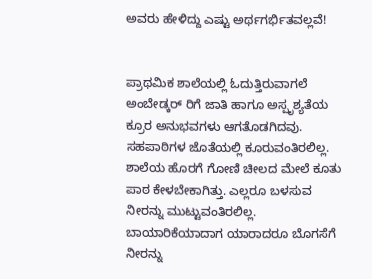ಅವರು ಹೇಳಿದ್ದು ಎಷ್ಟು ಅರ್ಥಗರ್ಭಿತವಲ್ಲವೆ!


ಪ್ರಾಥಮಿಕ ಶಾಲೆಯಲ್ಲಿ ಓದುತ್ತಿರುವಾಗಲೆ ಅಂಬೇಡ್ಕ‌ರ್ ರಿಗೆ ಜಾತಿ ಹಾಗೂ ಅಸ್ಪೃಶ್ಯತೆಯ ಕ್ರೂರ ಅನುಭವಗಳು ಆಗತೊಡಗಿದವು. ಸಹಪಾಠಿಗಳ ಜೊತೆಯಲ್ಲಿ ಕೂರುವಂತಿರಲಿಲ್ಲ. ಶಾಲೆಯ ಹೊರಗೆ ಗೋಣಿ ಚೀಲದ ಮೇಲೆ ಕೂತು ಪಾಠ ಕೇಳಬೇಕಾಗಿತ್ತು. ಎಲ್ಲರೂ ಬಳಸುವ ನೀರನ್ನು ಮುಟ್ಟುವಂತಿರಲಿಲ್ಲ. ಬಾಯಾರಿಕೆಯಾದಾಗ ಯಾರಾದರೂ ಬೊಗಸೆಗೆ ನೀರನ್ನು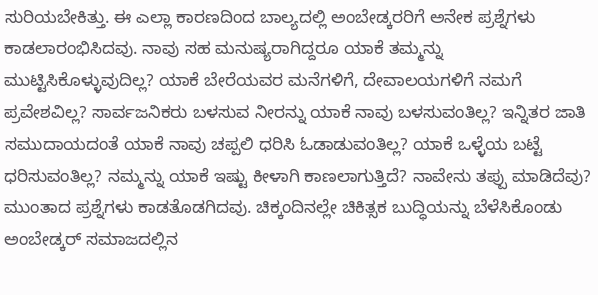ಸುರಿಯಬೇಕಿತ್ತು. ಈ ಎಲ್ಲಾ ಕಾರಣದಿಂದ ಬಾಲ್ಯದಲ್ಲಿ ಅಂಬೇಡ್ಕರರಿಗೆ ಅನೇಕ ಪ್ರಶ್ನೆಗಳು ಕಾಡಲಾರಂಭಿಸಿದವು. ನಾವು ಸಹ ಮನುಷ್ಯರಾಗಿದ್ದರೂ ಯಾಕೆ ತಮ್ಮನ್ನು ಮುಟ್ಟಿಸಿಕೊಳ್ಳುವುದಿಲ್ಲ? ಯಾಕೆ ಬೇರೆಯವರ ಮನೆಗಳಿಗೆ, ದೇವಾಲಯಗಳಿಗೆ ನಮಗೆ ಪ್ರವೇಶವಿಲ್ಲ? ಸಾರ್ವಜನಿಕರು ಬಳಸುವ ನೀರನ್ನು ಯಾಕೆ ನಾವು ಬಳಸುವಂತಿಲ್ಲ? ಇನ್ನಿತರ ಜಾತಿ ಸಮುದಾಯದಂತೆ ಯಾಕೆ ನಾವು ಚಪ್ಪಲಿ ಧರಿಸಿ ಓಡಾಡುವಂತಿಲ್ಲ? ಯಾಕೆ ಒಳ್ಳೆಯ ಬಟ್ಟೆ ಧರಿಸುವಂತಿಲ್ಲ? ನಮ್ಮನ್ನು ಯಾಕೆ ಇಷ್ಟು ಕೀಳಾಗಿ ಕಾಣಲಾಗುತ್ತಿದೆ? ನಾವೇನು ತಪ್ಪು ಮಾಡಿದೆವು? ಮುಂತಾದ ಪ್ರಶ್ನೆಗಳು ಕಾಡತೊಡಗಿದವು. ಚಿಕ್ಕಂದಿನಲ್ಲೇ ಚಿಕಿತ್ಸಕ ಬುದ್ಧಿಯನ್ನು ಬೆಳೆಸಿಕೊಂಡು ಅಂಬೇಡ್ಕರ್ ಸಮಾಜದಲ್ಲಿನ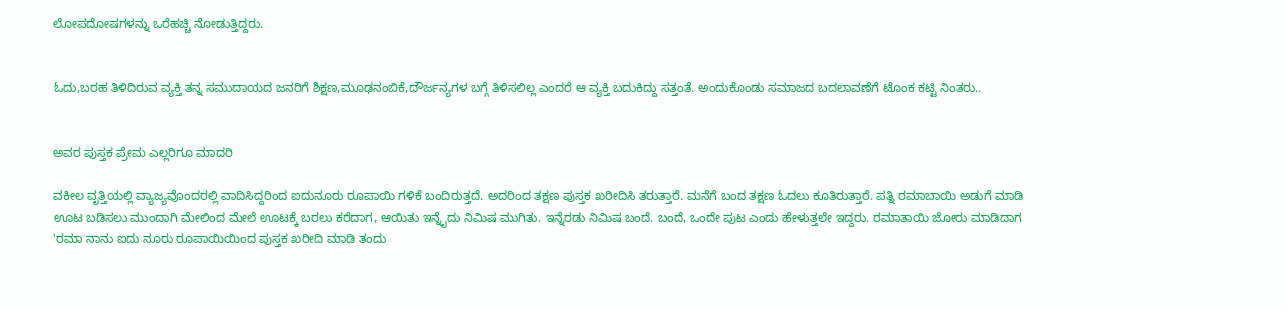ಲೋಪದೋಷಗಳನ್ನು ಒರೆಹಚ್ಚಿ ನೋಡುತ್ತಿದ್ದರು.


ಓದು,ಬರಹ ತಿಳಿದಿರುವ ವ್ಯಕ್ತಿ ತನ್ನ ಸಮುದಾಯದ ಜನರಿಗೆ ಶಿಕ್ಷಣ,ಮೂಢನಂಬಿಕೆ,ದೌರ್ಜನ್ಯಗಳ ಬಗ್ಗೆ ತಿಳಿಸಲಿಲ್ಲ ಎಂದರೆ ಆ ವ್ಯಕ್ತಿ ಬದುಕಿದ್ದು ಸತ್ತಂತೆ. ಅಂದುಕೊಂಡು ಸಮಾಜದ ಬದಲಾವಣೆಗೆ ಟೊಂಕ ಕಟ್ಟಿ ನಿಂತರು..


ಅವರ ಪುಸ್ತಕ ಪ್ರೇಮ ಎಲ್ಲರಿಗೂ ಮಾದರಿ

ವಕೀಲ ವೃತ್ತಿಯಲ್ಲಿ ವ್ಯಾಜ್ಯವೊಂದರಲ್ಲಿ ವಾದಿಸಿದ್ದರಿಂದ ಐದುನೂರು ರೂಪಾಯಿ ಗಳಿಕೆ ಬಂದಿರುತ್ತದೆ. ಅದರಿಂದ ತಕ್ಷಣ ಪುಸ್ತಕ ಖರೀದಿಸಿ ತರುತ್ತಾರೆ. ಮನೆಗೆ ಬಂದ ತಕ್ಷಣ ಓದಲು ಕೂತಿರುತ್ತಾರೆ. ಪತ್ನಿ ರಮಾಬಾಯಿ ಅಡುಗೆ ಮಾಡಿ ಊಟ ಬಡಿಸಲು ಮುಂದಾಗಿ ಮೇಲಿಂದ ಮೇಲೆ ಊಟಕ್ಕೆ ಬರಲು ಕರೆದಾಗ, ಆಯಿತು ಇನ್ನೈದು ನಿಮಿಷ ಮುಗಿತು. ಇನ್ನೆರಡು ನಿಮಿಷ ಬಂದೆ. ಬಂದೆ, ಒಂದೇ ಪುಟ ಎಂದು ಹೇಳುತ್ತಲೇ ಇದ್ದರು. ರಮಾತಾಯಿ ಜೋರು ಮಾಡಿದಾಗ 'ರಮಾ ನಾನು ಐದು ನೂರು ರೂಪಾಯಿಯಿಂದ ಪುಸ್ತಕ ಖರೀದಿ ಮಾಡಿ ತಂದು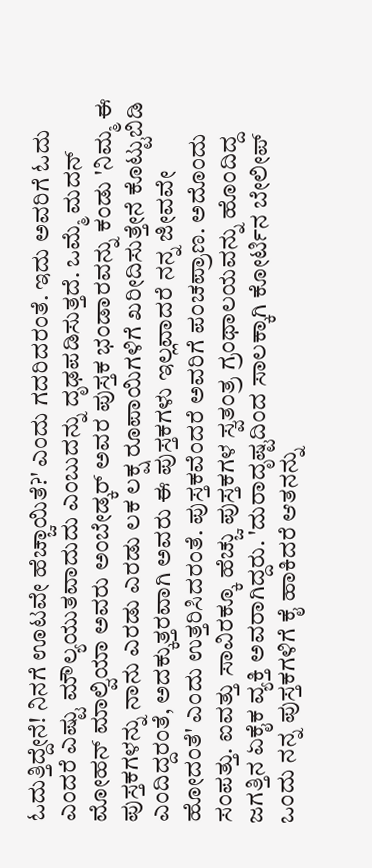ಓದುತ್ತಿದ್ದೇನೆ! ನಿನಗೆ ಊಟವೇ ಹೆಚ್ಚಾಯಿತೆ?' ಎಂದು ಗದರಿದರಂತೆ. ಇದು ಅವರಿಗೆ ಓದು ಎಂದರೆ ಎಷ್ಟು ಮೌಲ್ಯಯುತವಾದುದು ಎಂಬುದನ್ನು ದೃಢಪಡಿಸುತ್ತದೆ. ಒಮ್ಮೆ ಮದನ್ ಮೋಹನ್ ಮಾಲ್ವಿಯಾ ಅವರು ಅಂಬೇಡ್ಕರ್ ಅವರ ಪುಸ್ತಕ ಭಂಡಾರವನ್ನು ಕಂಡು 'ನಿಮ್ಮ ಈ ಪುಸ್ತಕಗಳನ್ನು ನಾನು ಎರಡು ಎರಡು ಲಕ ಲಕ್ಷ ರೂಪಾಯಿಗಳಿಗೆ ಖರೀದಿಸುತ್ತೇನೆ ಕೊಟ್ಟುಬಿಡಿ ಎಂದಿದ್ದರಂತೆ, ಅದಕ್ಕುತ್ತರವಾಗಿ ಅವರು ಈ ಪುಸ್ತಕಗಳು ಇಲ್ಲವಾದರೆ ನನ್ನ ಜೀವವೇ ಹೋದಂತೆ' ಎಂದು ಉತ್ತರಿಸಿದರಂತೆ. ಪುಸ್ತಕವೆಂದರೆ ಅವರಿಗೆ ಪಂಚಪ್ರಾಣ. ಅದೊಂದು ಸಂಪತ್ತು. ಐವತ್ತು ಸಾವಿರಕ್ಕೂ ಹೆಚ್ಚು ಪುಸ್ತಕಗಳ ಸ್ವತಂತ್ರ ಗ್ರಂಥಾಲಯವನ್ನು ಹೊಂದಿದ್ದ ಜಗತ್ತಿನ ಏಕೈಕ ವ್ಯಕ್ತಿ ಅವರಾಗಿದ್ದರು. 'ದುರಾದೃಷ್ಟದಿಂದ ಸಾಲಕ್ಕಾಗಿ ಕೋರ್ಟಿನ ಬೇಲೀಪ್ ಒಂದು ನನ್ನ ಪುಸ್ತಕಗಳಿಗೆ ಕೈ ಹಾಕಿದರೆ ಆತನನ್ನು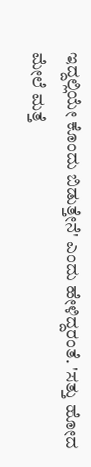ಇದ್ದಲ್ಲಿಯೇ ಕೊಂದು ಬಿಡುತ್ತೇನೆ' ಎಂದು ಹೇಳಿದ್ದರಂತೆ. 'ಸತ್ತು ಹೋದ ಮೇಲೆ ಮತ್ತೆ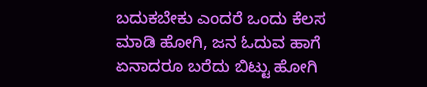ಬದುಕಬೇಕು ಎಂದರೆ ಒಂದು ಕೆಲಸ ಮಾಡಿ ಹೋಗಿ, ಜನ ಓದುವ ಹಾಗೆ ಏನಾದರೂ ಬರೆದು ಬಿಟ್ಟು ಹೋಗಿ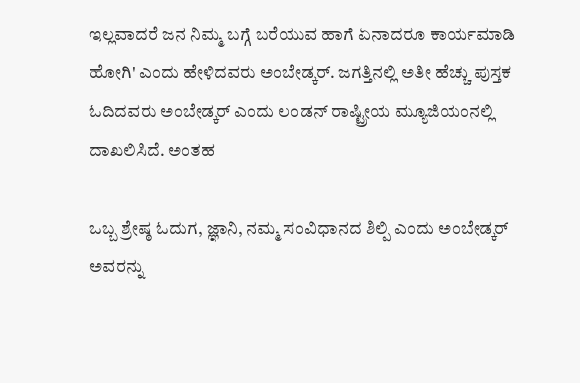ಇಲ್ಲವಾದರೆ ಜನ ನಿಮ್ಮ ಬಗ್ಗೆ ಬರೆಯುವ ಹಾಗೆ ಏನಾದರೂ ಕಾರ್ಯಮಾಡಿ ಹೋಗಿ' ಎಂದು ಹೇಳಿದವರು ಅಂಬೇಡ್ಕರ್. ಜಗತ್ತಿನಲ್ಲಿ ಅತೀ ಹೆಚ್ಚು ಪುಸ್ತಕ ಓದಿದವರು ಅಂಬೇಡ್ಕರ್ ಎಂದು ಲಂಡನ್ ರಾಷ್ಟ್ರೀಯ ಮ್ಯೂಜಿಯಂನಲ್ಲಿ ದಾಖಲಿಸಿದೆ. ಅಂತಹ

ಒಬ್ಬ ಶ್ರೇಷ್ಠ ಓದುಗ, ಜ್ಞಾನಿ, ನಮ್ಮ ಸಂವಿಧಾನದ ಶಿಲ್ಪಿ ಎಂದು ಅಂಬೇಡ್ಕರ್ ಅವರನ್ನು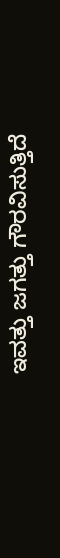ಇವತ್ತು ಜಗತ್ತು ಗೌರವಿಸುತ್ತಿದೆ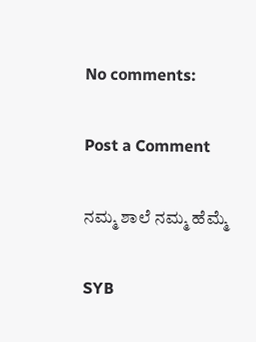No comments:

Post a Comment

ನಮ್ಮ ಶಾಲೆ ನಮ್ಮ ಹೆಮ್ಮೆ

SYB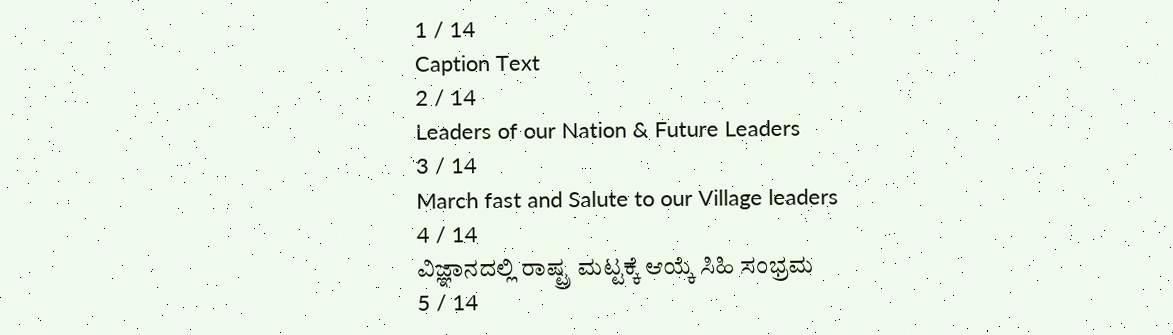1 / 14
Caption Text
2 / 14
Leaders of our Nation & Future Leaders
3 / 14
March fast and Salute to our Village leaders
4 / 14
ವಿಜ್ಞಾನದಲ್ಲಿ ರಾಷ್ಟ್ರ ಮಟ್ಟಕ್ಕೆ ಆಯ್ಕೆ ಸಿಹಿ ಸಂಭ್ರಮ
5 / 14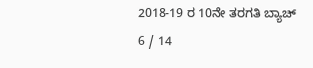2018-19 ರ 10ನೇ ತರಗತಿ ಬ್ಯಾಚ್
6 / 14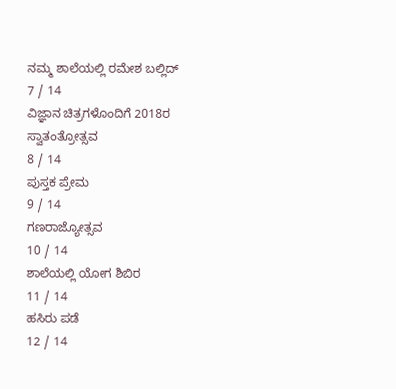ನಮ್ಮ ಶಾಲೆಯಲ್ಲಿ ರಮೇಶ ಬಲ್ಲಿದ್
7 / 14
ವಿಜ್ಞಾನ ಚಿತ್ರಗಳೊಂದಿಗೆ 2018ರ ಸ್ವಾತಂತ್ರೋತ್ಸವ
8 / 14
ಪುಸ್ತಕ ಪ್ರೇಮ
9 / 14
ಗಣರಾಜ್ಯೋತ್ಸವ
10 / 14
ಶಾಲೆಯಲ್ಲಿ ಯೋಗ ಶಿಬಿರ
11 / 14
ಹಸಿರು ಪಡೆ
12 / 14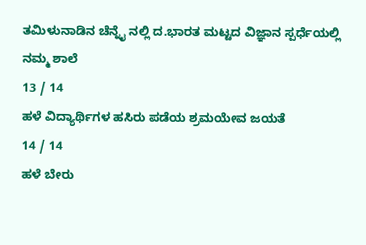ತಮಿಳುನಾಡಿನ ಚೆನ್ನೈ ನಲ್ಲಿ ದ.ಭಾರತ ಮಟ್ಟದ ವಿಜ್ಞಾನ ಸ್ಪರ್ಧೆಯಲ್ಲಿ ನಮ್ಮ ಶಾಲೆ
13 / 14
ಹಳೆ ವಿದ್ಯಾರ್ಥಿಗಳ ಹಸಿರು ಪಡೆಯ ಶ್ರಮಯೇವ ಜಯತೆ
14 / 14
ಹಳೆ ಬೇರು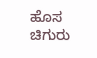ಹೊಸ ಚಿಗುರು